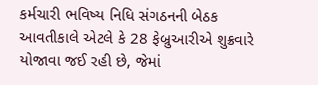કર્મચારી ભવિષ્ય નિધિ સંગઠનની બેઠક આવતીકાલે એટલે કે 28 ફેબ્રુઆરીએ શુક્રવારે યોજાવા જઈ રહી છે, જેમાં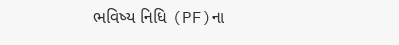ભવિષ્ય નિધિ (PF)ના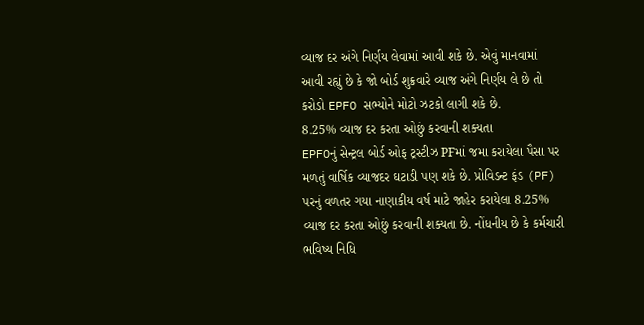વ્યાજ દર અંગે નિર્ણય લેવામાં આવી શકે છે. એવું માનવામાં આવી રહ્યું છે કે જો બોર્ડ શુક્રવારે વ્યાજ અંગે નિર્ણય લે છે તો કરોડો EPFO સભ્યોને મોટો ઝટકો લાગી શકે છે.
8.25% વ્યાજ દર કરતા ઓછું કરવાની શક્યતા
EPFOનું સેન્ટ્રલ બોર્ડ ઓફ ટ્રસ્ટીઝ PFમાં જમા કરાયેલા પૈસા પર મળતું વાર્ષિક વ્યાજદર ઘટાડી પણ શકે છે. પ્રોવિડન્ટ ફંડ (PF) પરનું વળતર ગયા નાણાકીય વર્ષ માટે જાહેર કરાયેલા 8.25% વ્યાજ દર કરતા ઓછું કરવાની શક્યતા છે. નોંધનીય છે કે કર્મચારી ભવિષ્ય નિધિ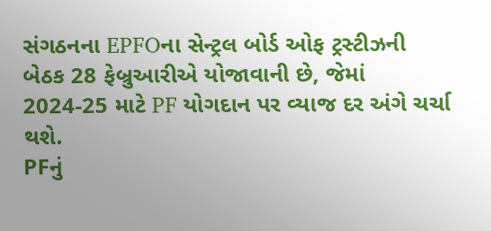સંગઠનના EPFOના સેન્ટ્રલ બોર્ડ ઓફ ટ્રસ્ટીઝની બેઠક 28 ફેબ્રુઆરીએ યોજાવાની છે, જેમાં 2024-25 માટે PF યોગદાન પર વ્યાજ દર અંગે ચર્ચા થશે.
PFનું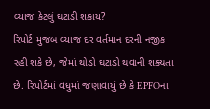વ્યાજ કેટલું ઘટાડી શકાય?
રિપોર્ટ મુજબ વ્યાજ દર વર્તમાન દરની નજીક રહી શકે છે, જેમાં થોડો ઘટાડો થવાની શક્યતા છે. રિપોર્ટમાં વધુમાં જણાવાયું છે કે EPFOના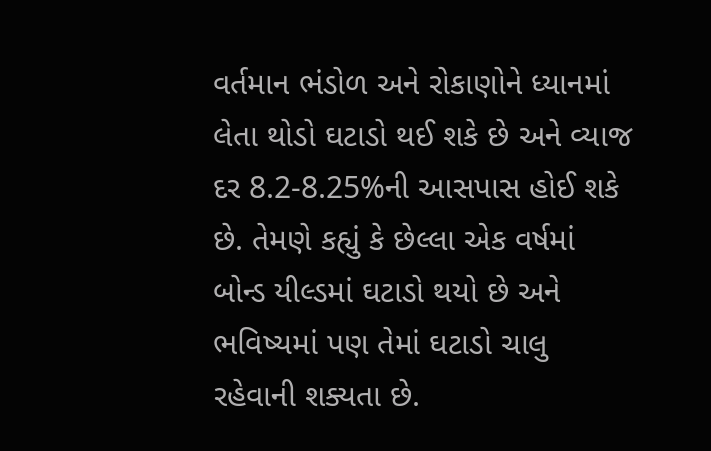વર્તમાન ભંડોળ અને રોકાણોને ધ્યાનમાં લેતા થોડો ઘટાડો થઈ શકે છે અને વ્યાજ દર 8.2-8.25%ની આસપાસ હોઈ શકે છે. તેમણે કહ્યું કે છેલ્લા એક વર્ષમાં બોન્ડ યીલ્ડમાં ઘટાડો થયો છે અને ભવિષ્યમાં પણ તેમાં ઘટાડો ચાલુ રહેવાની શક્યતા છે.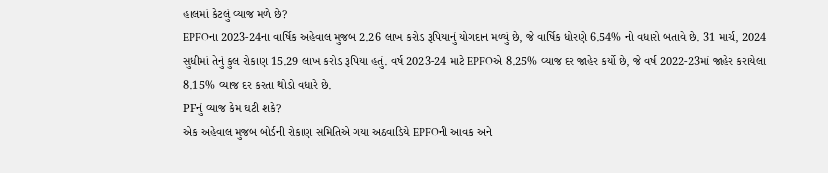હાલમાં કેટલું વ્યાજ મળે છે?
EPFOના 2023-24ના વાર્ષિક અહેવાલ મુજબ 2.26 લાખ કરોડ રૂપિયાનું યોગદાન મળ્યું છે, જે વાર્ષિક ધોરણે 6.54% નો વધારો બતાવે છે. 31 માર્ચ, 2024 સુધીમાં તેનું કુલ રોકાણ 15.29 લાખ કરોડ રૂપિયા હતું. વર્ષ 2023-24 માટે EPFOએ 8.25% વ્યાજ દર જાહેર કર્યો છે, જે વર્ષ 2022-23માં જાહેર કરાયેલા 8.15% વ્યાજ દર કરતા થોડો વધારે છે.
PFનું વ્યાજ કેમ ઘટી શકે?
એક અહેવાલ મુજબ બોર્ડની રોકાણ સમિતિએ ગયા અઠવાડિયે EPFOની આવક અને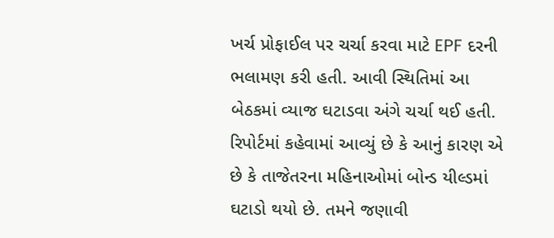ખર્ચ પ્રોફાઈલ પર ચર્ચા કરવા માટે EPF દરની ભલામણ કરી હતી. આવી સ્થિતિમાં આ બેઠકમાં વ્યાજ ઘટાડવા અંગે ચર્ચા થઈ હતી. રિપોર્ટમાં કહેવામાં આવ્યું છે કે આનું કારણ એ છે કે તાજેતરના મહિનાઓમાં બોન્ડ યીલ્ડમાં ઘટાડો થયો છે. તમને જણાવી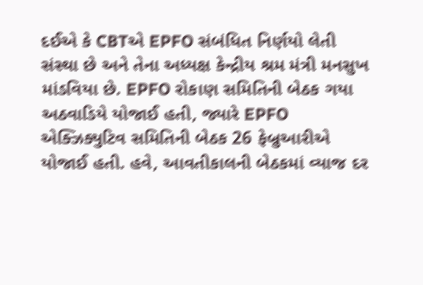દઈએ કે CBTએ EPFO સંબંધિત નિર્ણયો લેતી સંસ્થા છે અને તેના અધ્યક્ષ કેન્દ્રીય શ્રમ મંત્રી મનસુખ માંડવિયા છે. EPFO રોકાણ સમિતિની બેઠક ગયા અઠવાડિયે યોજાઈ હતી, જ્યારે EPFO એક્ઝિક્યુટિવ સમિતિની બેઠક 26 ફેબ્રુઆરીએ યોજાઈ હતી. હવે, આવતીકાલની બેઠકમાં વ્યાજ દર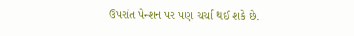ઉપરાંત પેન્શન પર પણ ચર્ચા થઈ શકે છે.